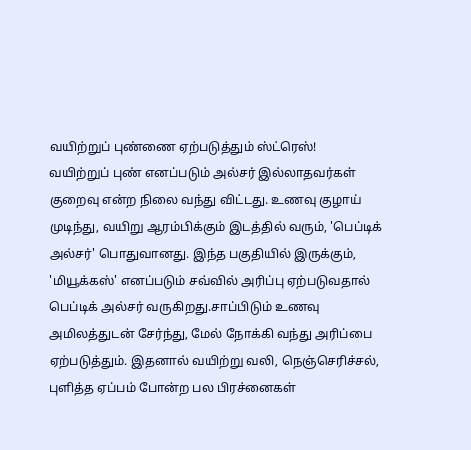வயிற்றுப் புண்ணை ஏற்படுத்தும் ஸ்ட்ரெஸ்!
வயிற்றுப் புண் எனப்படும் அல்சர் இல்லாதவர்கள் குறைவு என்ற நிலை வந்து விட்டது. உணவு குழாய் முடிந்து, வயிறு ஆரம்பிக்கும் இடத்தில் வரும், 'பெப்டிக் அல்சர்' பொதுவானது. இந்த பகுதியில் இருக்கும், 'மியூக்கஸ்' எனப்படும் சவ்வில் அரிப்பு ஏற்படுவதால் பெப்டிக் அல்சர் வருகிறது.சாப்பிடும் உணவு அமிலத்துடன் சேர்ந்து, மேல் நோக்கி வந்து அரிப்பை ஏற்படுத்தும். இதனால் வயிற்று வலி, நெஞ்செரிச்சல், புளித்த ஏப்பம் போன்ற பல பிரச்னைகள்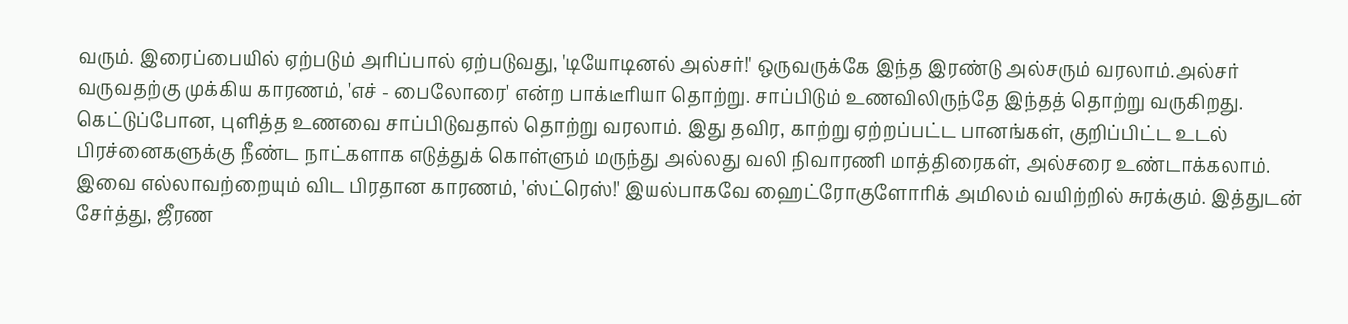வரும். இரைப்பையில் ஏற்படும் அரிப்பால் ஏற்படுவது, 'டியோடினல் அல்சர்!' ஒருவருக்கே இந்த இரண்டு அல்சரும் வரலாம்.அல்சர் வருவதற்கு முக்கிய காரணம், 'எச் - பைலோரை' என்ற பாக்டீரியா தொற்று. சாப்பிடும் உணவிலிருந்தே இந்தத் தொற்று வருகிறது. கெட்டுப்போன, புளித்த உணவை சாப்பிடுவதால் தொற்று வரலாம். இது தவிர, காற்று ஏற்றப்பட்ட பானங்கள், குறிப்பிட்ட உடல் பிரச்னைகளுக்கு நீண்ட நாட்களாக எடுத்துக் கொள்ளும் மருந்து அல்லது வலி நிவாரணி மாத்திரைகள், அல்சரை உண்டாக்கலாம். இவை எல்லாவற்றையும் விட பிரதான காரணம், 'ஸ்ட்ரெஸ்!' இயல்பாகவே ஹைட்ரோகுளோரிக் அமிலம் வயிற்றில் சுரக்கும். இத்துடன் சேர்த்து, ஜீரண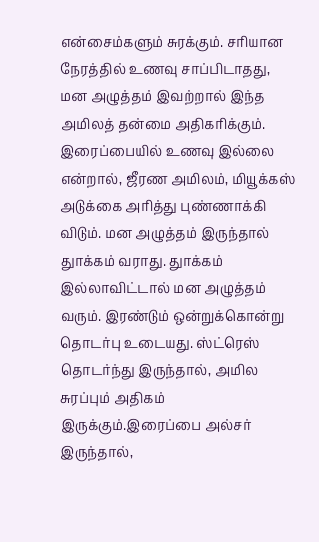என்சைம்களும் சுரக்கும். சரியான நேரத்தில் உணவு சாப்பிடாதது, மன அழுத்தம் இவற்றால் இந்த அமிலத் தன்மை அதிகரிக்கும். இரைப்பையில் உணவு இல்லை என்றால், ஜீரண அமிலம், மியூக்கஸ் அடுக்கை அரித்து புண்ணாக்கி விடும். மன அழுத்தம் இருந்தால் துாக்கம் வராது. துாக்கம் இல்லாவிட்டால் மன அழுத்தம் வரும். இரண்டும் ஒன்றுக்கொன்று தொடர்பு உடையது. ஸ்ட்ரெஸ் தொடர்ந்து இருந்தால், அமில சுரப்பும் அதிகம் இருக்கும்.இரைப்பை அல்சர் இருந்தால்,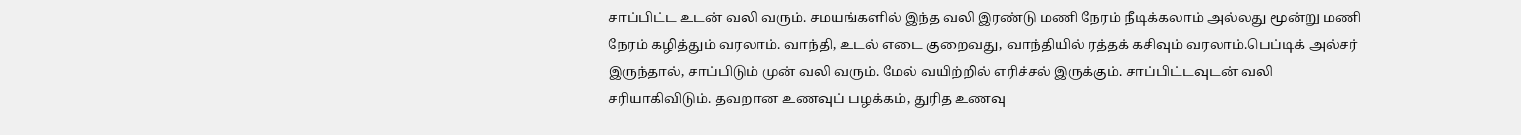சாப்பிட்ட உடன் வலி வரும். சமயங்களில் இந்த வலி இரண்டு மணி நேரம் நீடிக்கலாம் அல்லது மூன்று மணி நேரம் கழித்தும் வரலாம். வாந்தி, உடல் எடை குறைவது, வாந்தியில் ரத்தக் கசிவும் வரலாம்.பெப்டிக் அல்சர் இருந்தால், சாப்பிடும் முன் வலி வரும். மேல் வயிற்றில் எரிச்சல் இருக்கும். சாப்பிட்டவுடன் வலி சரியாகிவிடும். தவறான உணவுப் பழக்கம், துரித உணவு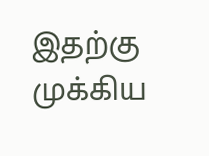இதற்கு முக்கிய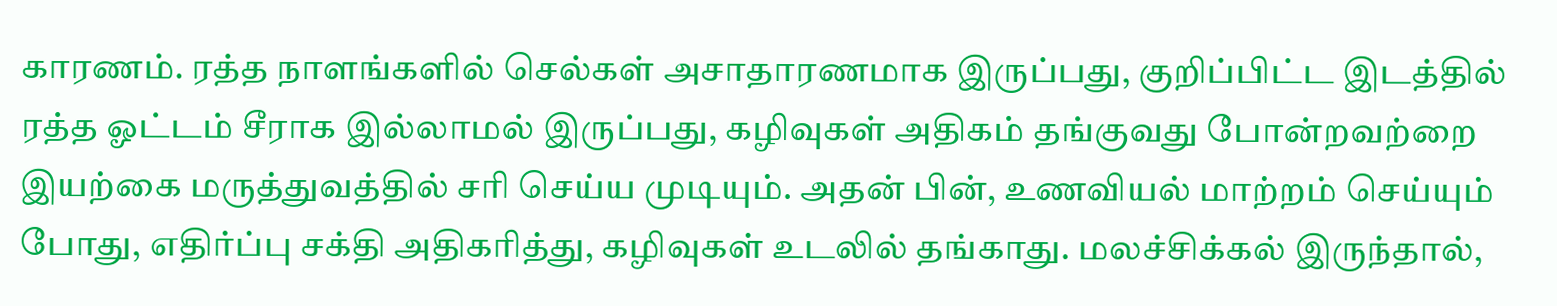காரணம். ரத்த நாளங்களில் செல்கள் அசாதாரணமாக இருப்பது, குறிப்பிட்ட இடத்தில் ரத்த ஓட்டம் சீராக இல்லாமல் இருப்பது, கழிவுகள் அதிகம் தங்குவது போன்றவற்றை இயற்கை மருத்துவத்தில் சரி செய்ய முடியும். அதன் பின், உணவியல் மாற்றம் செய்யும் போது, எதிர்ப்பு சக்தி அதிகரித்து, கழிவுகள் உடலில் தங்காது. மலச்சிக்கல் இருந்தால்,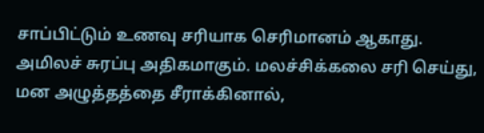சாப்பிட்டும் உணவு சரியாக செரிமானம் ஆகாது. அமிலச் சுரப்பு அதிகமாகும். மலச்சிக்கலை சரி செய்து, மன அழுத்தத்தை சீராக்கினால்,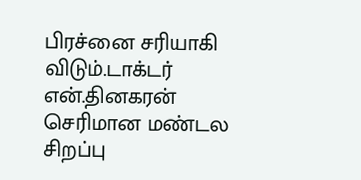பிரச்னை சரியாகி விடும்.டாக்டர் என்.தினகரன் செரிமான மண்டல சிறப்பு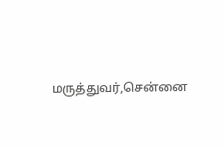மருத்துவர்,சென்னை